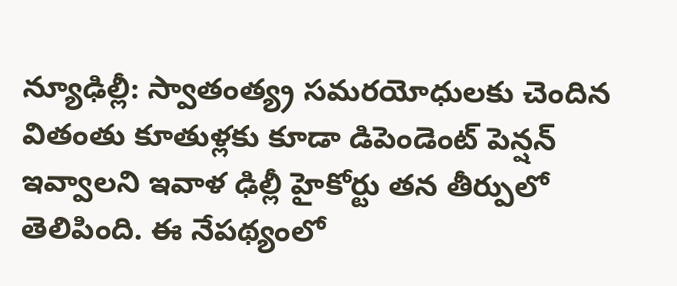న్యూఢిల్లీ: స్వాతంత్య్ర సమరయోధులకు చెందిన వితంతు కూతుళ్లకు కూడా డిపెండెంట్ పెన్షన్ ఇవ్వాలని ఇవాళ ఢిల్లీ హైకోర్టు తన తీర్పులో తెలిపింది. ఈ నేపథ్యంలో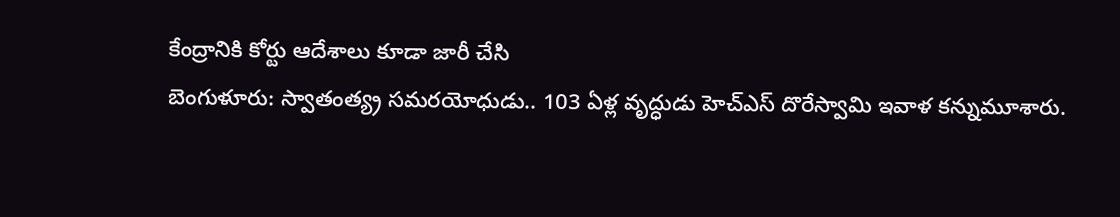కేంద్రానికి కోర్టు ఆదేశాలు కూడా జారీ చేసి
బెంగుళూరు: స్వాతంత్య్ర సమరయోధుడు.. 103 ఏళ్ల వృద్ధుడు హెచ్ఎస్ దొరేస్వామి ఇవాళ కన్నుమూశారు.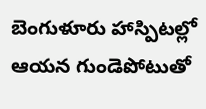బెంగుళూరు హాస్పిటల్లో ఆయన గుండెపోటుతో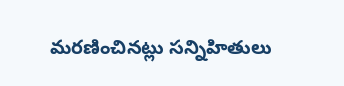మరణించినట్లు సన్నిహితులు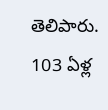తెలిపారు. 103 ఏళ్ల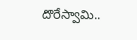దొరేస్వామి..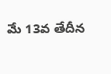మే 13వ తేదీన